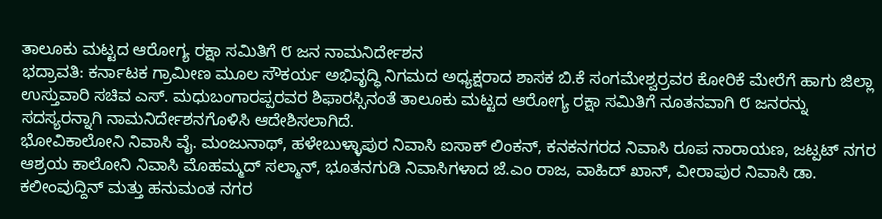ತಾಲೂಕು ಮಟ್ಟದ ಆರೋಗ್ಯ ರಕ್ಷಾ ಸಮಿತಿಗೆ ೮ ಜನ ನಾಮನಿರ್ದೇಶನ
ಭದ್ರಾವತಿ: ಕರ್ನಾಟಕ ಗ್ರಾಮೀಣ ಮೂಲ ಸೌಕರ್ಯ ಅಭಿವೃದ್ಧಿ ನಿಗಮದ ಅಧ್ಯಕ್ಷರಾದ ಶಾಸಕ ಬಿ.ಕೆ ಸಂಗಮೇಶ್ವರ್ರವರ ಕೋರಿಕೆ ಮೇರೆಗೆ ಹಾಗು ಜಿಲ್ಲಾ ಉಸ್ತುವಾರಿ ಸಚಿವ ಎಸ್. ಮಧುಬಂಗಾರಪ್ಪರವರ ಶಿಫಾರಸ್ಸಿನಂತೆ ತಾಲೂಕು ಮಟ್ಟದ ಆರೋಗ್ಯ ರಕ್ಷಾ ಸಮಿತಿಗೆ ನೂತನವಾಗಿ ೮ ಜನರನ್ನು ಸದಸ್ಯರನ್ನಾಗಿ ನಾಮನಿರ್ದೇಶನಗೊಳಿಸಿ ಆದೇಶಿಸಲಾಗಿದೆ.
ಭೋವಿಕಾಲೋನಿ ನಿವಾಸಿ ವೈ. ಮಂಜುನಾಥ್, ಹಳೇಬುಳ್ಳಾಪುರ ನಿವಾಸಿ ಐಸಾಕ್ ಲಿಂಕನ್, ಕನಕನಗರದ ನಿವಾಸಿ ರೂಪ ನಾರಾಯಣ, ಜಟ್ಪಟ್ ನಗರ ಆಶ್ರಯ ಕಾಲೋನಿ ನಿವಾಸಿ ಮೊಹಮ್ಮದ್ ಸಲ್ಮಾನ್, ಭೂತನಗುಡಿ ನಿವಾಸಿಗಳಾದ ಜೆ.ಎಂ ರಾಜ, ವಾಹಿದ್ ಖಾನ್, ವೀರಾಪುರ ನಿವಾಸಿ ಡಾ. ಕಲೀಂವುದ್ದಿನ್ ಮತ್ತು ಹನುಮಂತ ನಗರ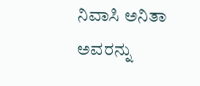ನಿವಾಸಿ ಅನಿತಾ ಅವರನ್ನು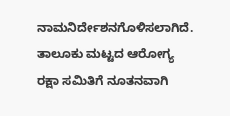ನಾಮನಿರ್ದೇಶನಗೊಳಿಸಲಾಗಿದೆ.
ತಾಲೂಕು ಮಟ್ಟದ ಆರೋಗ್ಯ ರಕ್ಷಾ ಸಮಿತಿಗೆ ನೂತನವಾಗಿ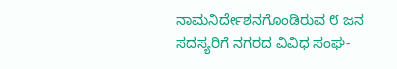ನಾಮನಿರ್ದೇಶನಗೊಂಡಿರುವ ೮ ಜನ ಸದಸ್ಯರಿಗೆ ನಗರದ ವಿವಿಧ ಸಂಘ-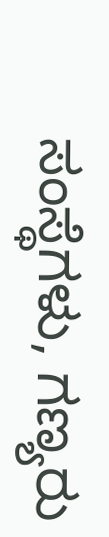ಸಂಸ್ಥೆಗಳು, ಗಣ್ಯರು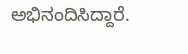ಅಭಿನಂದಿಸಿದ್ದಾರೆ.